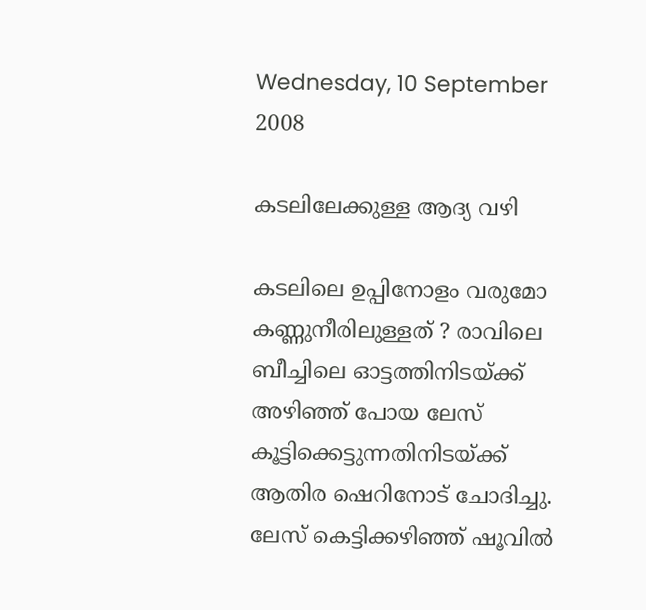Wednesday, 10 September 2008

കടലിലേക്കുള്ള ആദ്യ വഴി

കടലിലെ ഉപ്പിനോളം വരുമോ കണ്ണുനീരിലുള്ളത് ? രാവിലെ ബീച്ചിലെ ഓട്ടത്തിനിടയ്ക്ക് അഴിഞ്ഞ് പോയ ലേസ് കൂട്ടിക്കെട്ടുന്നതിനിടയ്ക്ക് ആതിര ‍ഷെറിനോട് ചോദിച്ചു. ലേസ് കെട്ടിക്കഴിഞ്ഞ് ഷൂവില്‍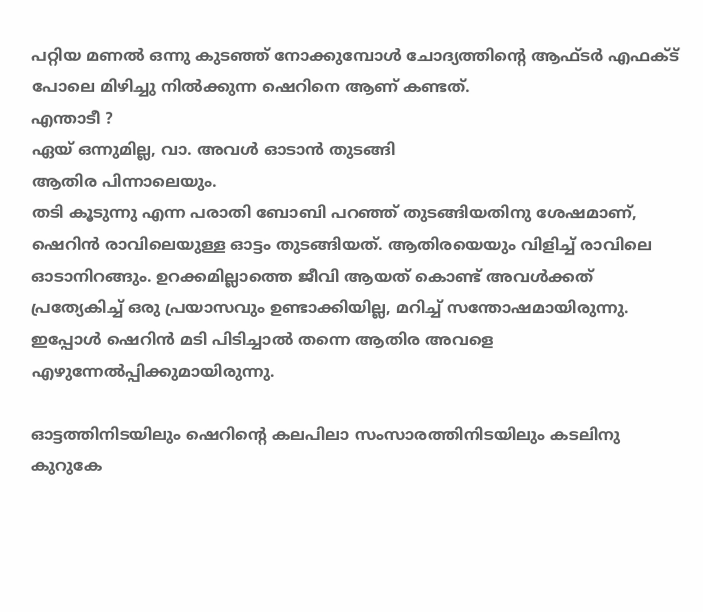പറ്റിയ മണല്‍‍ ഒന്നു കുടഞ്ഞ് നോക്കുമ്പോള്‍ ചോദ്യത്തിന്റെ ആഫ്ടര്‍ എഫക്ട് പോലെ മിഴിച്ചു നില്‍ക്കുന്ന ഷെറിനെ ആണ് കണ്ടത്.
എന്താടീ ?
ഏയ് ഒന്നുമില്ല, വാ. അവള്‍ ഓടാന്‍ തുടങ്ങി
ആതിര പിന്നാലെയും.
തടി കൂടുന്നു എന്ന പരാതി ബോബി പറഞ്ഞ് തുടങ്ങിയതിനു ശേഷമാണ്, ഷെറിന്‍ രാവിലെയുള്ള ഓട്ടം തുടങ്ങിയത്. ആതിരയെയും വിളിച്ച് രാവിലെ ഓടാനിറങ്ങും. ഉറക്കമില്ലാത്തെ ജീവി ആയത് കൊണ്ട് അവള്‍ക്കത് പ്രത്യേകിച്ച് ഒരു പ്രയാസവും ഉണ്ടാക്കിയില്ല, മറിച്ച് സന്തോഷമായിരുന്നു. ഇപ്പോള്‍ ഷെറിന്‍ മടി പിടിച്ചാല്‍ തന്നെ ആതിര അവളെ എഴുന്നേല്‍പ്പിക്കുമായിരുന്നു.

ഓട്ടത്തിനിടയിലും ഷെറിന്റെ കലപിലാ സംസാ‍രത്തിനിടയിലും കടലിനു കുറുകേ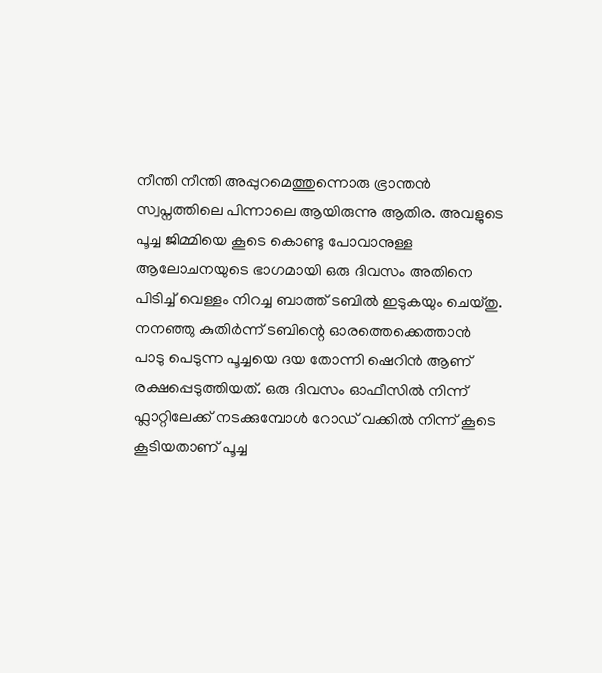നീന്തി നീന്തി അപ്പുറമെത്തുന്നൊരു ഭ്രാ‍ന്തന്‍ സ്വപ്നത്തിലെ പിന്നാലെ ആയിരുന്നു ആതിര. അവളുടെ പൂച്ച ജിമ്മിയെ കൂടെ കൊണ്ടു പോവാനുള്ള ആലോചനയുടെ ഭാഗമായി ഒരു ദിവസം അതിനെ പിടിച്ച് വെള്ളം നിറച്ച ബാത്ത് ടബില്‍ ഇടുകയും ചെയ്തു. നനഞ്ഞു കുതിര്‍ന്ന് ടബിന്റെ ഓരത്തെക്കെത്താന്‍ പാടു പെടുന്ന പൂച്ചയെ ദയ തോന്നി ഷെറിന്‍ ആണ് രക്ഷപ്പെടുത്തിയത്. ഒരു ദിവസം ഓഫീസില്‍ നിന്ന് ഫ്ലാറ്റിലേക്ക് നടക്കുമ്പോള്‍ റോഡ് വക്കില്‍ നിന്ന് കൂടെ കൂടിയതാണ് പൂച്ച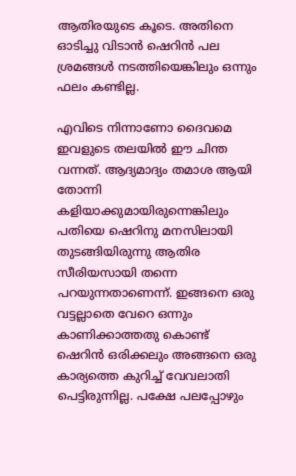ആതിരയുടെ കൂടെ. അതിനെ ഓടിച്ചു വിടാന്‍ ഷെറിന്‍ പല ശ്രമങ്ങള്‍ നടത്തിയെങ്കിലും ഒന്നും ഫലം കണ്ടില്ല.

എവിടെ നിന്നാണോ ദൈവമെ ഇവളുടെ തലയില്‍ ഈ ചിന്ത വന്നത്. ആദ്യമാദ്യം തമാശ ആയി തോന്നി കളിയാക്കുമായിരുന്നെങ്കിലും‍ പതിയെ ഷെറിനു മനസിലായി തുടങ്ങിയിരുന്നു ആതിര സീരിയസായി തന്നെ പറയുന്നതാണെന്ന്. ഇങ്ങനെ ഒരു വട്ടല്ലാതെ വേറെ ഒന്നും കാണിക്കാത്തതു കൊണ്ട് ഷെറിന്‍ ഒരിക്കലും അങ്ങനെ ഒരു കാര്യത്തെ കുറിച്ച് വേവലാതി പെട്ടിരുന്നില്ല. പക്ഷേ പലപ്പോഴും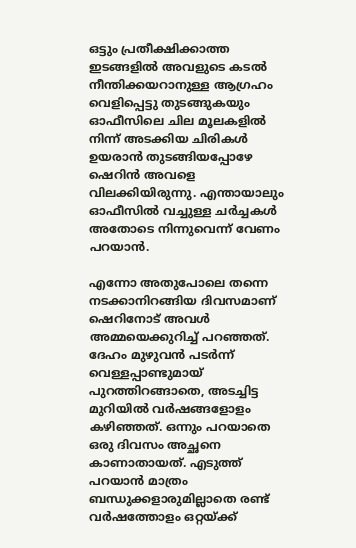ഒട്ടും പ്രതീക്ഷിക്കാത്ത ഇടങ്ങളില്‍ അവളുടെ കടല്‍ നീന്തിക്കയറാനുള്ള ആഗ്രഹം വെളിപ്പെട്ടു തുടങ്ങുകയും ഓഫീസിലെ ചില മൂലകളില്‍ നിന്ന് അടക്കിയ ചിരികള്‍ ഉയരാന്‍ തുടങ്ങിയപ്പോഴേ ഷെറിന്‍ അവളെ വിലക്കിയിരുന്നു. എന്തായാലും ഓഫീസില്‍ വച്ചുള്ള ചര്‍ച്ചകള്‍ അതോടെ നിന്നുവെന്ന് വേണം പറയാന്‍.

എന്നോ അതുപോലെ തന്നെ നടക്കാനിറങ്ങിയ ദിവസമാണ് ഷെറിനോട് അവള്‍ അമ്മയെക്കുറിച്ച് പറഞ്ഞത്. ദേഹം മുഴുവന്‍ പടര്‍ന്ന് വെള്ളപ്പാണ്ടുമായ് പുറത്തിറങ്ങാതെ, അടച്ചിട്ട മുറിയില്‍ വര്‍ഷങ്ങളോളം കഴിഞ്ഞത്. ഒന്നും പറയാതെ ഒരു ദിവസം അച്ഛനെ കാണാതായത്. എടുത്ത് പറയാന്‍ മാത്രം ബന്ധുക്കളാരുമില്ലാതെ രണ്ട് വര്‍ഷത്തോളം ഒറ്റയ്ക്ക്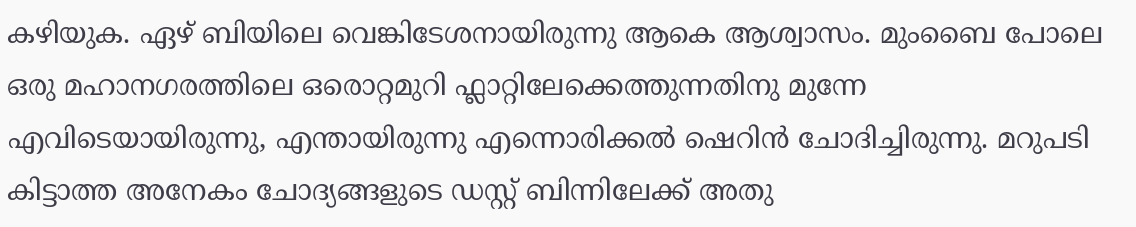കഴിയുക. ഏഴ് ബിയിലെ വെങ്കിടേശനായിരുന്നു ആകെ ആശ്വാസം. മുംബൈ പോലെ ഒരു മഹാനഗരത്തിലെ ഒരൊറ്റമുറി ഫ്ലാറ്റിലേക്കെത്തുന്നതിനു മുന്നേ എവിടെയായിരുന്നു, എന്തായിരുന്നു എന്നൊരിക്കല്‍ ഷെറിന്‍ ചോദിച്ചിരുന്നു. മറുപടി കിട്ടാത്ത അനേകം ചോദ്യങ്ങളുടെ ഡസ്റ്റ് ബിന്നിലേക്ക് അതു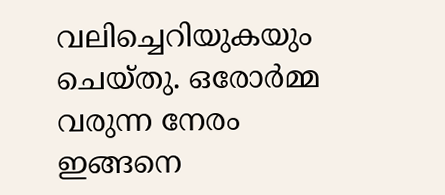വലിച്ചെറിയുകയും ചെയ്തു. ഒരോര്‍മ്മ വരുന്ന നേരം ഇങ്ങനെ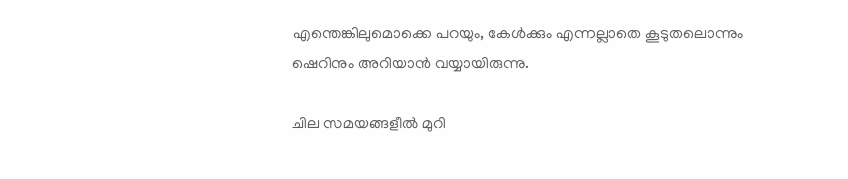എന്തെങ്കിലുമൊക്കെ പറയും, കേള്‍ക്കും എന്നല്ലാതെ കൂടുതലൊന്നും ഷെറിനും അറിയാന്‍ വയ്യായിരുന്നു.

ചില സമയങ്ങളീല്‍ മുറി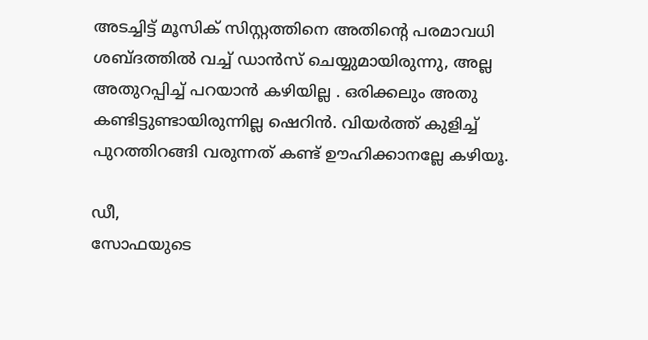അടച്ചിട്ട് മൂസിക് സിസ്റ്റത്തിനെ അതിന്റെ പരമാവധി ശബ്ദത്തില്‍ വച്ച് ഡാന്‍സ് ചെയ്യുമായിരുന്നു, അല്ല അതുറപ്പിച്ച് പറയാന്‍ കഴിയില്ല . ഒരിക്കലും അതു കണ്ടിട്ടുണ്ടായിരുന്നില്ല ഷെറിന്‍. വിയര്‍ത്ത് കുളിച്ച് പുറത്തിറങ്ങി വരുന്നത് കണ്ട് ഊഹിക്കാനല്ലേ കഴിയൂ.

ഡീ,
സോഫയുടെ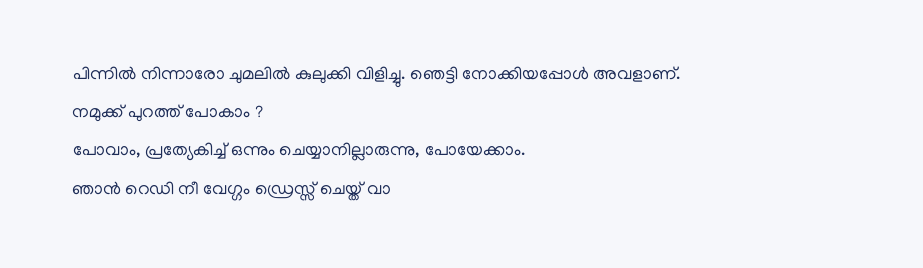പിന്നില്‍ നിന്നാരോ ചുമലില്‍ കുലുക്കി വിളിച്ചു. ഞെട്ടി നോക്കിയപ്പോള്‍ അവളാണ്.
നമുക്ക് പുറത്ത് പോകാം ?
പോവാം, പ്രത്യേകിച്ച് ഒന്നും ചെയ്യാനില്ലാരുന്നു, പോയേക്കാം.
ഞാന്‍ റെഡി നീ വേഗ്ഗം ഡ്രെസ്സ് ചെയ്ത് വാ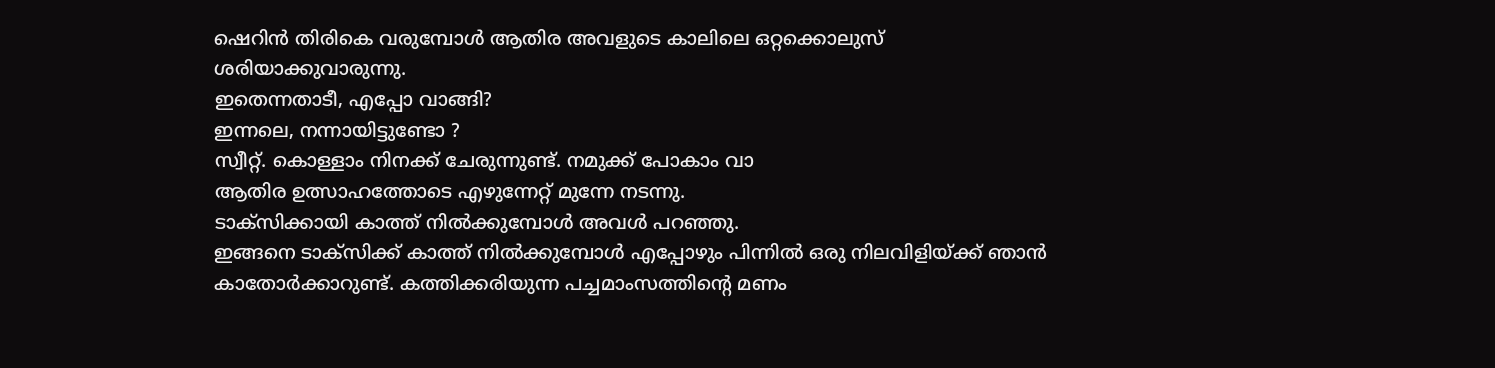ഷെറിന്‍ തിരികെ വരുമ്പോള്‍ ആതിര അവളുടെ കാലിലെ ഒറ്റക്കൊലുസ് ശരിയാക്കുവാരുന്നു.
ഇതെന്നതാടീ, എപ്പോ വാങ്ങി?
ഇന്നലെ, നന്നായിട്ടുണ്ടോ ?
സ്വീറ്റ്. കൊള്ളാം നിനക്ക് ചേരുന്നുണ്ട്. നമുക്ക് പോകാം വാ
ആതിര ഉത്സാഹത്തോടെ എഴുന്നേറ്റ് മുന്നേ നടന്നു.
ടാക്സിക്കായി കാത്ത് നില്‍ക്കുമ്പോള്‍ അവള്‍ പറഞ്ഞു.
ഇങ്ങനെ ടാക്സിക്ക് കാത്ത് നില്‍ക്കുമ്പോള്‍ എപ്പോഴും പിന്നില്‍ ഒരു നിലവിളിയ്ക്ക് ഞാന്‍ കാതോര്‍ക്കാറുണ്ട്. കത്തിക്കരിയുന്ന പച്ചമാംസത്തിന്റെ മണം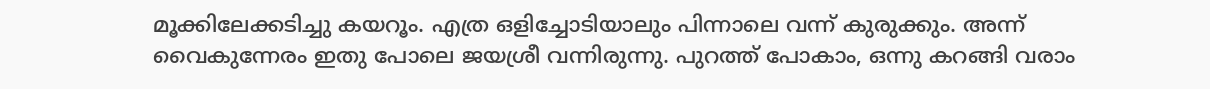മൂക്കിലേക്കടിച്ചു കയറൂം. എത്ര ഒളിച്ചോടിയാലും പിന്നാലെ വന്ന് കുരുക്കും. അന്ന് വൈകുന്നേരം ഇതു പോലെ ജയശ്രീ വന്നിരുന്നു. പുറത്ത് പോകാം, ഒന്നു കറങ്ങി വരാം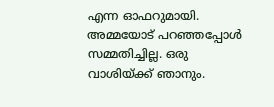എന്ന ഓഫറുമായി. അമ്മയോട് പറഞ്ഞപ്പോള്‍ സമ്മതിച്ചില്ല. ഒരു വാശിയ്ക്ക് ഞാനും.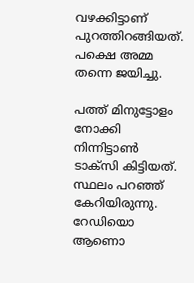വഴക്കിട്ടാണ് പുറത്തിറങ്ങിയത്. പക്ഷെ അമ്മ തന്നെ ജയിച്ചു.

പത്ത് മിനുട്ടോളം നോക്കി നിന്നിട്ടാണ്‍ ടാക്സി കിട്ടിയത്. സ്ഥലം പറഞ്ഞ് കേറിയിരുന്നു. റേഡിയൊ ആണൊ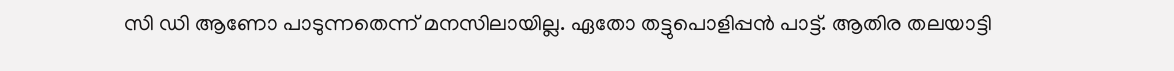സി ഡി ആണോ പാടുന്നതെന്ന് മനസിലായില്ല. ഏതോ തട്ടുപൊളിപ്പന്‍ പാട്ട്. ആതിര തലയാട്ടി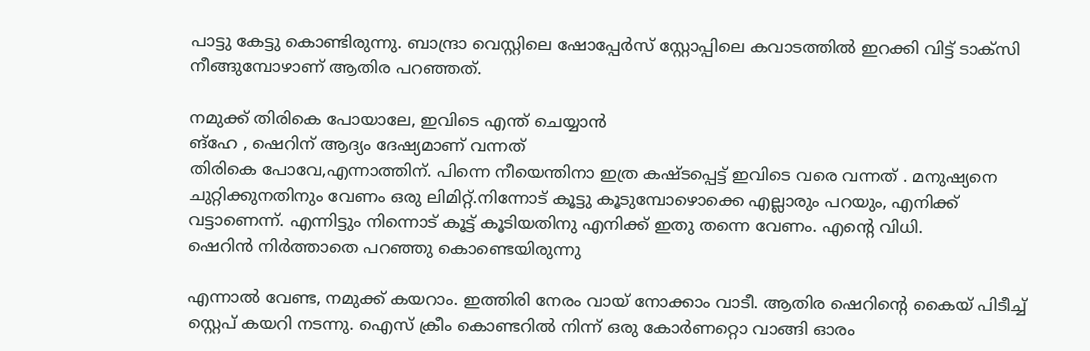പാട്ടു കേട്ടു കൊണ്ടിരുന്നു. ബാന്ദ്രാ വെസ്റ്റിലെ ഷോപ്പേര്‍സ് സ്റ്റോപ്പിലെ കവാടത്തില്‍ ഇറക്കി വിട്ട് ടാക്സി നീങ്ങുമ്പോഴാണ് ആതിര പറഞ്ഞത്.

നമുക്ക് തിരികെ പോയാലേ, ഇവിടെ എന്ത് ചെയ്യാന്‍
ങ്ഹേ , ഷെറിന് ആദ്യം ദേഷ്യമാണ് വന്നത്
തിരികെ പോവേ,എന്നാത്തിന്. പിന്നെ നീയെന്തിനാ ഇത്ര കഷ്ടപ്പെട്ട് ഇവിടെ വരെ വന്നത് . മനുഷ്യനെ ചുറ്റിക്കുനതിനും വേണം ഒരു ലിമിറ്റ്.നിന്നോട് കൂട്ടു കൂടുമ്പോഴൊക്കെ എല്ലാരും പറയും, എനിക്ക് വട്ടാണെന്ന്. എന്നിട്ടും നിന്നൊട് കൂട്ട് കൂടിയതിനു എനിക്ക് ഇതു തന്നെ വേണം. എന്റെ വിധി.
ഷെറിന്‍ നിര്‍ത്താതെ പറഞ്ഞു കൊണ്ടെയിരുന്നു

എന്നാല്‍ വേണ്ട, നമുക്ക് കയറാം. ഇത്തിരി നേരം വായ് നോക്കാം വാടീ. ആതിര ഷെറിന്റെ കൈയ് പിടീച്ച് സ്റ്റെപ് കയറി നടന്നു. ഐസ് ക്രീം കൊണ്ടറില്‍ നിന്ന് ഒരു കോര്‍ണറ്റൊ വാങ്ങി ഓരം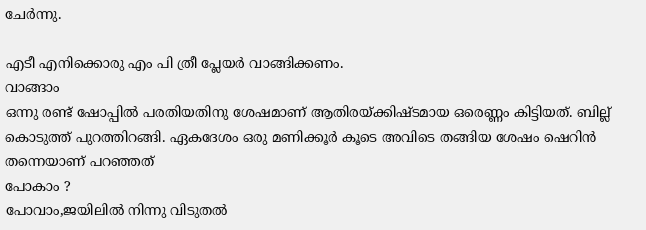ചേര്‍ന്നു.

എടീ എനിക്കൊരു എം പി ത്രീ പ്ലേയര്‍ വാങ്ങിക്കണം.
വാങ്ങാം
ഒന്നു രണ്ട് ഷോപ്പില്‍ പരതിയതിനു ശേഷമാണ് ആതിരയ്ക്കിഷ്ടമായ ഒരെണ്ണം കിട്ടിയത്. ബില്ല് കൊടുത്ത് പുറത്തിറങ്ങി. ഏകദേശം ഒരു മണിക്കൂര്‍ കൂടെ അവിടെ തങ്ങിയ ശേഷം ഷെറിന്‍ തന്നെയാണ് പറഞ്ഞത്
പോകാം ?
പോവാം,ജയിലില്‍ നിന്നു വിടുതല്‍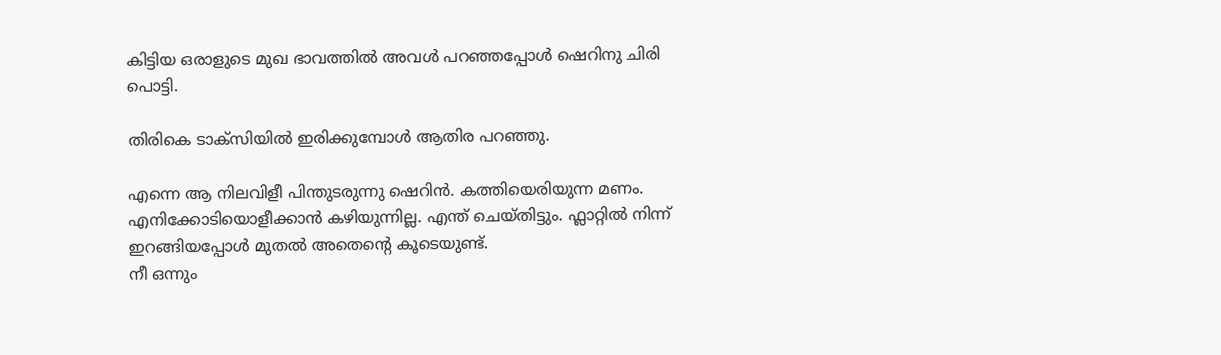കിട്ടിയ ഒരാളുടെ മുഖ ഭാവത്തില്‍ അവള്‍ പറഞ്ഞപ്പോള്‍ ഷെറിനു ചിരി പൊട്ടി.

തിരികെ ടാക്സിയില്‍ ഇരിക്കുമ്പോള്‍ ആതിര പറഞ്ഞു.

എന്നെ ആ നിലവിളീ പിന്തുടരുന്നു ഷെറിന്‍. കത്തിയെരിയുന്ന മണം. എനിക്കോടിയൊളീക്കാന്‍ കഴിയുന്നില്ല. എന്ത് ചെയ്തിട്ടും. ഫ്ലാറ്റില്‍ നിന്ന് ഇറങ്ങിയപ്പോള്‍ മുതല്‍ അതെന്റെ കൂടെയുണ്ട്.
നീ ഒന്നും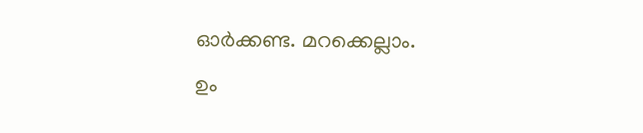ഓര്‍ക്കണ്ട. മറക്കെല്ലാം.
ഉം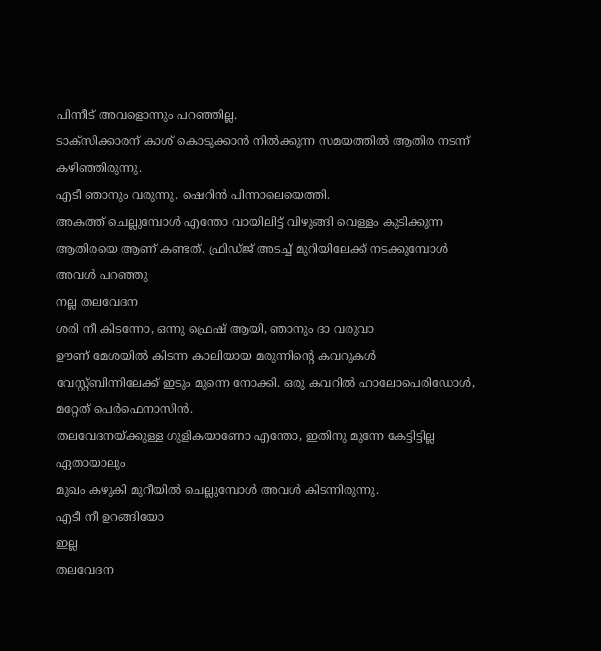പിന്നീട് അവളൊന്നും പറഞ്ഞില്ല.
ടാക്സിക്കാരന് കാശ് കൊടുക്കാന്‍ നില്‍ക്കുന്ന സമയത്തില്‍ ആതിര നടന്ന് കഴിഞ്ഞിരുന്നു.
എടീ ഞാനും വരുന്നു. ഷെറിന്‍ പിന്നാലെയെത്തി.
അകത്ത് ചെല്ലുമ്പോള്‍ എന്തോ വായിലിട്ട് വിഴുങ്ങി വെള്ളം കുടിക്കുന്ന ആതിരയെ ആണ് കണ്ടത്. ഫ്രിഡ്ജ് അടച്ച് മുറിയിലേക്ക് നടക്കുമ്പോള്‍ അവള്‍ പറഞ്ഞു
നല്ല തലവേദന
ശരി നീ കിടന്നോ, ഒന്നു ഫ്രെഷ് ആയി, ഞാനും ദാ വരുവാ
ഊണ് മേശയില്‍ കിടന്ന കാലിയായ മരുന്നിന്റെ കവറുകള്‍ വേസ്റ്റ്ബിന്നിലേക്ക് ഇടും മുന്നെ നോക്കി. ഒരു കവറില്‍ ഹാലോപെരിഡോള്‍, മറ്റേത് പെര്‍ഫെനാസിന്‍.
തലവേദനയ്ക്കുള്ള ഗുളികയാണോ എന്തോ, ഇതിനു മുന്നേ കേട്ടിട്ടില്ല ഏതായാലും
മുഖം കഴുകി മുറീയില്‍ ചെല്ലുമ്പോള്‍ അവള്‍ കിടന്നിരുന്നു.
എടീ നീ ഉറങ്ങിയോ
ഇല്ല
തലവേദന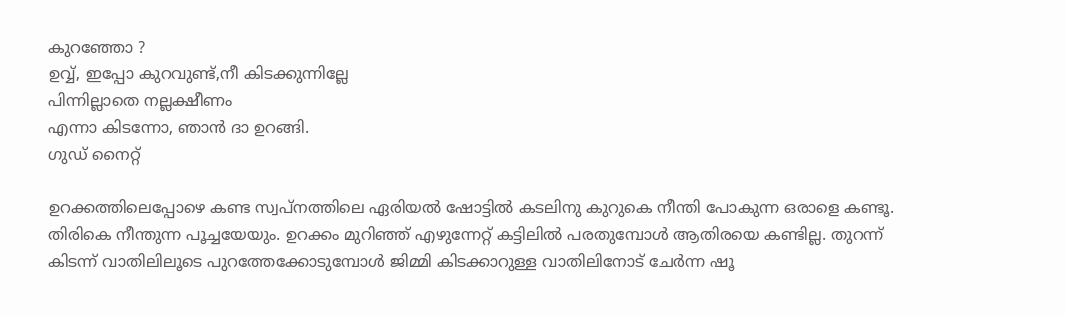കുറഞ്ഞോ ?
ഉവ്വ്, ഇപ്പോ കുറവുണ്ട്,നീ കിടക്കുന്നില്ലേ
പിന്നില്ലാ‍തെ നല്ലക്ഷീണം
എന്നാ കിടന്നോ, ഞാന്‍ ദാ ഉറങ്ങി.
ഗുഡ് നൈറ്റ്

ഉറക്കത്തിലെപ്പോഴെ കണ്ട സ്വപ്നത്തിലെ ഏരിയല്‍ ഷോട്ടില്‍ കടലിനു കുറുകെ നീന്തി പോകുന്ന ഒരാളെ കണ്ടൂ. തിരികെ നീന്തുന്ന പൂച്ചയേയും. ഉറക്കം മുറിഞ്ഞ് എഴുന്നേറ്റ് കട്ടിലില്‍ പരതുമ്പോള്‍ ആതിരയെ കണ്ടില്ല. തുറന്ന് കിടന്ന് വാതിലിലൂടെ പുറത്തേക്കോടുമ്പോള്‍ ജിമ്മി കിടക്കാറുള്ള വാതിലിനോട് ചേര്‍ന്ന ഷൂ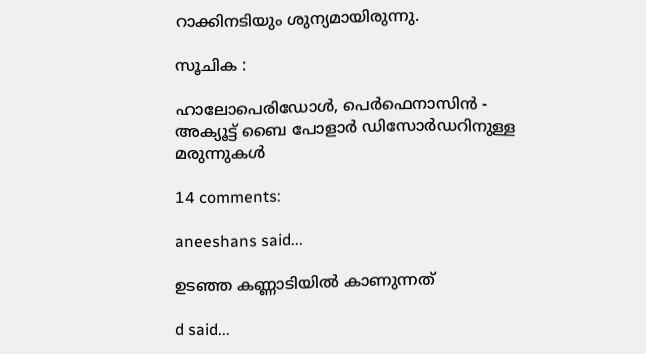റാക്കിനടിയും ശുന്യമായിരുന്നു.

സൂചിക :

ഹാലോപെരിഡോള്‍, പെര്‍ഫെനാസിന്‍ - അക്യൂട്ട് ബൈ പോളാര്‍ ഡിസോര്‍ഡറിനുള്ള മരുന്നുകള്‍

14 comments:

aneeshans said...

ഉടഞ്ഞ കണ്ണാടിയില്‍ കാണുന്നത്

d said...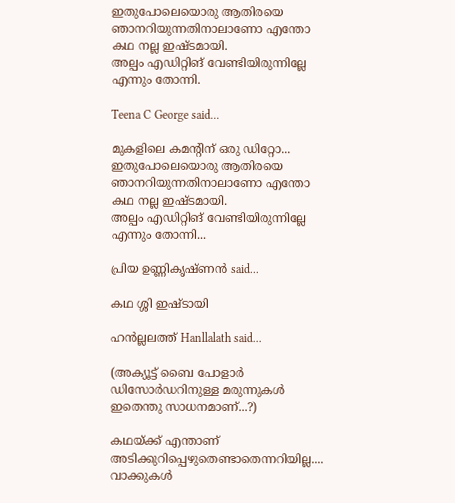ഇതുപോലെയൊരു ആതിരയെ ഞാനറിയുന്നതിനാലാണോ എന്തോ കഥ നല്ല ഇഷ്‌ടമായി.
അല്പം എഡിറ്റിങ് വേണ്ടിയിരുന്നില്ലേ എന്നും തോന്നി.

Teena C George said...

മുകളിലെ കമന്റിന് ഒരു ഡിറ്റോ...
ഇതുപോലെയൊരു ആതിരയെ ഞാനറിയുന്നതിനാലാണോ എന്തോ കഥ നല്ല ഇഷ്‌ടമായി.
അല്പം എഡിറ്റിങ് വേണ്ടിയിരുന്നില്ലേ എന്നും തോന്നി...

പ്രിയ ഉണ്ണികൃഷ്ണന്‍ said...

കഥ ശ്ശി ഇഷ്ടായി

ഹന്‍ല്ലലത്ത് Hanllalath said...

(അക്യൂട്ട് ബൈ പോളാര്‍ ഡിസോര്‍ഡറിനുള്ള മരുന്നുകള്‍
ഇതെന്തു സാധനമാണ്...?)

കഥയ്ക്ക്‌ എന്താണ് അടിക്കുറിപ്പെഴുതെണ്ടാതെന്നറിയില്ല....
വാക്കുകള്‍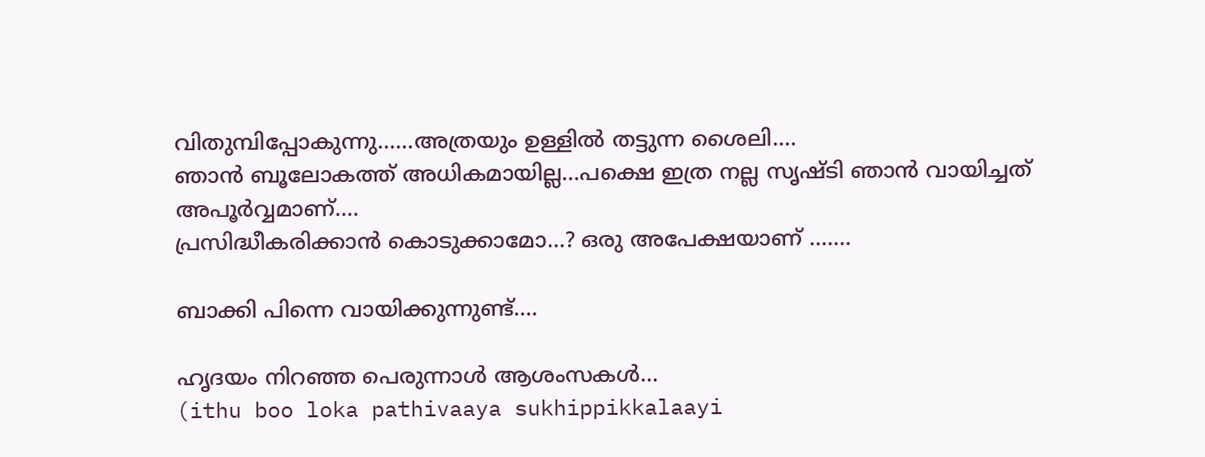വിതുമ്പിപ്പോകുന്നു......അത്രയും ഉള്ളില്‍ തട്ടുന്ന ശൈലി....
ഞാന്‍ ബൂലോകത്ത് അധികമായില്ല...പക്ഷെ ഇത്ര നല്ല സൃഷ്ടി ഞാന്‍ വായിച്ചത് അപൂര്‍വ്വമാണ്....
പ്രസിദ്ധീകരിക്കാന്‍ കൊടുക്കാമോ...? ഒരു അപേക്ഷയാണ് .......

ബാക്കി പിന്നെ വായിക്കുന്നുണ്ട്....

ഹൃദയം നിറഞ്ഞ പെരുന്നാള്‍ ആശംസകള്‍...
(ithu boo loka pathivaaya sukhippikkalaayi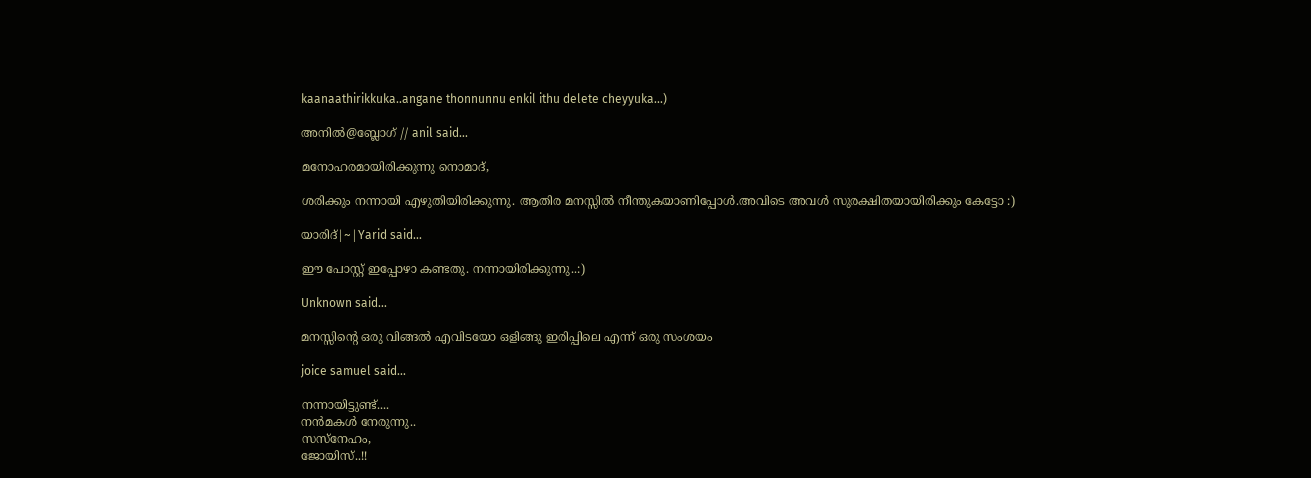kaanaathirikkuka..angane thonnunnu enkil ithu delete cheyyuka...)

അനില്‍@ബ്ലോഗ് // anil said...

മനോഹരമായിരിക്കുന്നു നൊമാദ്,

ശരിക്കും നന്നായി എഴുതിയിരിക്കുന്നു. ആതിര മനസ്സില്‍ നീന്തുകയാണിപ്പോള്‍.അവിടെ അവള്‍ സുരക്ഷിതയായിരിക്കും കേട്ടോ :)

യാരിദ്‌|~|Yarid said...

ഈ പോസ്റ്റ് ഇപ്പോഴാ കണ്ടതു. നന്നായിരിക്കുന്നു..:)

Unknown said...

മനസ്സിന്റെ ഒരു വിങ്ങല്‍ എവിടയോ ഒളിങ്ങു ഇരിപ്പിലെ എന്ന് ഒരു സംശയം

joice samuel said...

നന്നായിട്ടുണ്ട്....
നന്‍മകള്‍ നേരുന്നു..
സസ്നേഹം,
ജോയിസ്..!!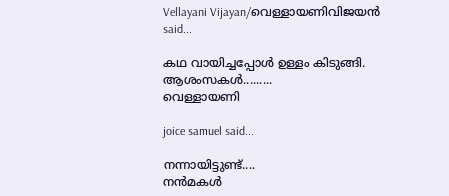Vellayani Vijayan/വെള്ളായണിവിജയന്‍ said...

കഥ വായിച്ചപ്പോള്‍ ഉള്ളം കിടുങ്ങി.
ആശംസകള്‍.........
വെള്ളായണി

joice samuel said...

നന്നായിട്ടുണ്ട്....
നന്‍മകള്‍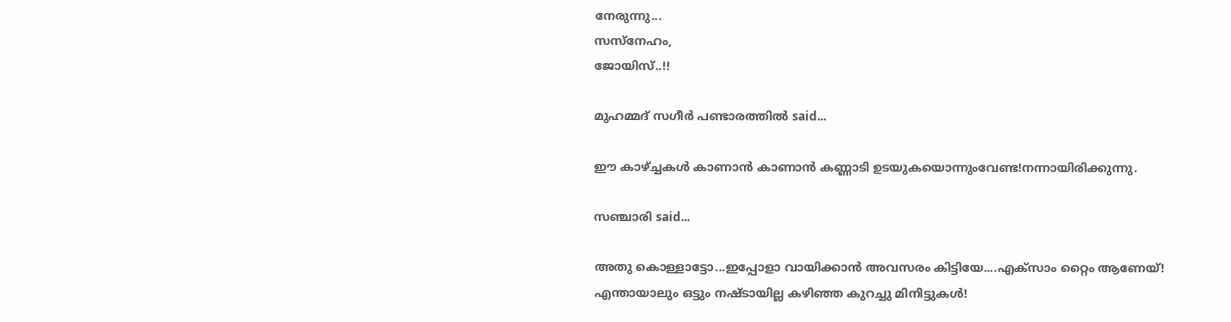നേരുന്നു...
സസ്നേഹം,
ജോയിസ്..!!

മുഹമ്മദ്‌ സഗീർ പണ്ടാരത്തിൽ said...

ഈ കാഴ്ച്ചകള്‍ കാണാന്‍ കാണാന്‍ കണ്ണാടി ഉടയുകയൊന്നുംവേണ്ട!നന്നായിരിക്കുന്നു.

സഞ്ചാരി said...

അതു കൊള്ളാട്ടോ...ഇപ്പോളാ വായിക്കാന്‍ അവസരം കിട്ടിയേ....എക്സാം റ്റൈം ആണേയ്‌!
എന്തായാലും ഒട്ടും നഷ്ടായില്ല കഴിഞ്ഞ കുറച്ചു മിനിട്ടുകള്‍!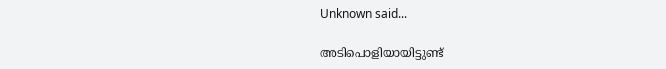Unknown said...

അടിപൊളിയായിട്ടുണ്ട്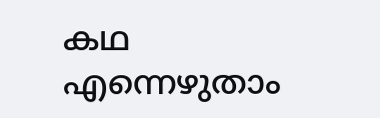കഥ എന്നെഴുതാം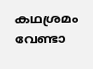കഥശ്രമം വേണ്ടാ